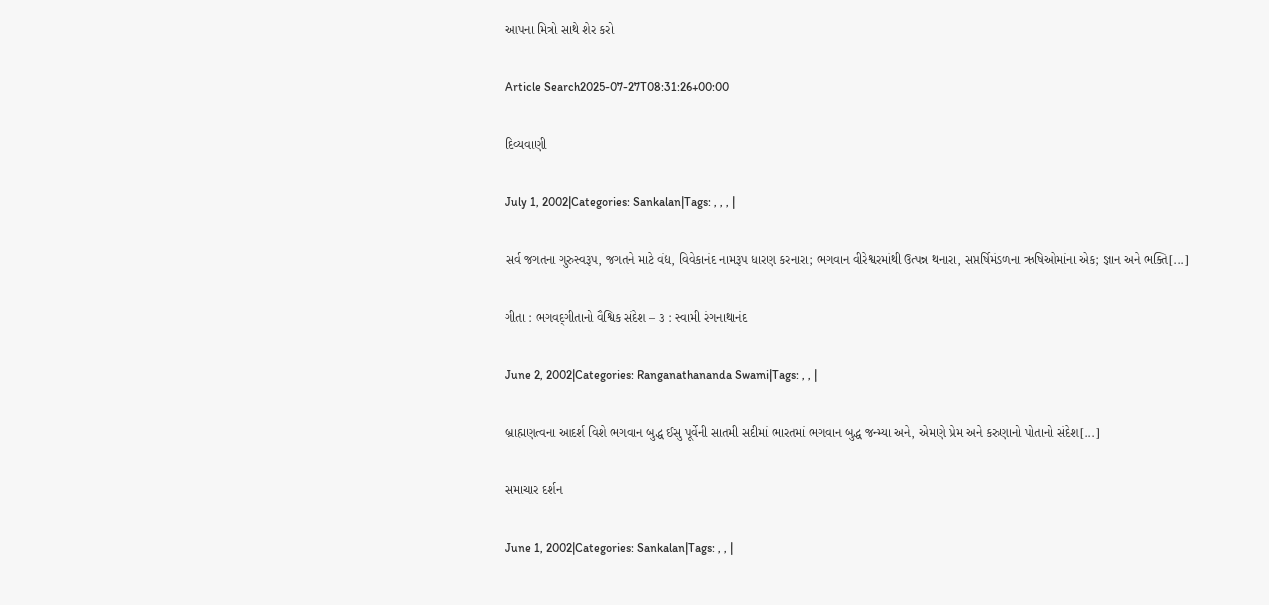આપના મિત્રો સાથે શેર કરો

Article Search2025-07-27T08:31:26+00:00

દિવ્યવાણી

July 1, 2002|Categories: Sankalan|Tags: , , , |

સર્વ જગતના ગુરુસ્વરૂપ, જગતને માટે વંદ્ય, વિવેકાનંદ નામરૂપ ધારણ કરનારા; ભગવાન વીરેશ્વરમાંથી ઉત્પન્ન થનારા, સપ્તર્ષિમંડળના ઋષિઓમાંના એક; જ્ઞાન અને ભક્તિ[...]

ગીતા : ભગવદ્‌ગીતાનો વૈશ્વિક સંદેશ – ૩ : સ્વામી રંગનાથાનંદ

June 2, 2002|Categories: Ranganathananda Swami|Tags: , , |

બ્રાહ્મણત્વના આદર્શ વિશે ભગવાન બુદ્ધ ઈસુ પૂર્વેની સાતમી સદીમાં ભારતમાં ભગવાન બુદ્ધ જન્મ્યા અને, એમણે પ્રેમ અને કરુણાનો પોતાનો સંદેશ[...]

સમાચાર દર્શન

June 1, 2002|Categories: Sankalan|Tags: , , |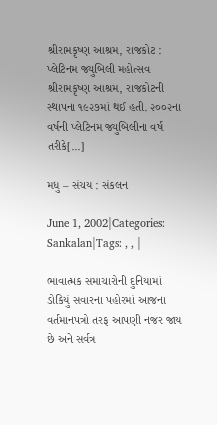શ્રીરામકૃષ્ણ આશ્રમ, રાજકોટ : પ્લેટિનમ જ્યુબિલી મહોત્સવ શ્રીરામકૃષ્ણ આશ્રમ, રાજકોટની સ્થાપના ૧૯૨૭માં થઈ હતી. ૨૦૦૨ના વર્ષની પ્લેટિનમ જ્યુબિલીના વર્ષ તરીકે[...]

મધુ – સંચય : સંકલન

June 1, 2002|Categories: Sankalan|Tags: , , |

ભાવાત્મક સમાચારોની દુનિયામાં ડોકિયું સવારના પહોરમાં આજના વર્તમાનપત્રો તરફ આપણી નજર જાય છે અને સર્વત્ર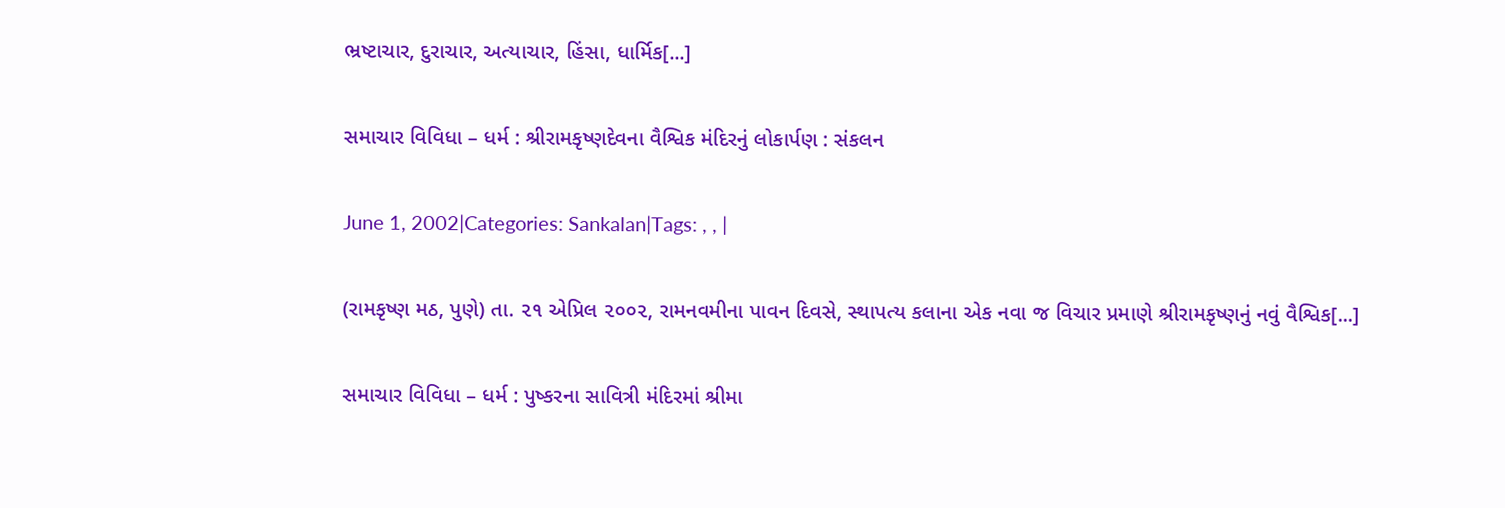ભ્રષ્ટાચાર, દુરાચાર, અત્યાચાર, હિંસા, ધાર્મિક[...]

સમાચાર વિવિધા – ધર્મ : શ્રીરામકૃષ્ણદેવના વૈશ્વિક મંદિરનું લોકાર્પણ : સંકલન

June 1, 2002|Categories: Sankalan|Tags: , , |

(રામકૃષ્ણ મઠ, પુણે) તા. ૨૧ એપ્રિલ ૨૦૦૨, રામનવમીના પાવન દિવસે, સ્થાપત્ય કલાના એક નવા જ વિચાર પ્રમાણે શ્રીરામકૃષ્ણનું નવું વૈશ્વિક[...]

સમાચાર વિવિધા – ધર્મ : પુષ્કરના સાવિત્રી મંદિરમાં શ્રીમા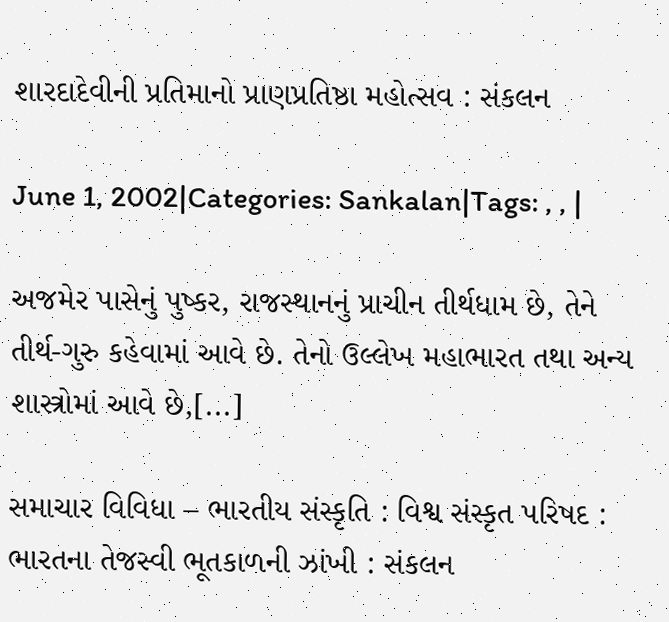શારદાદેવીની પ્રતિમાનો પ્રાણપ્રતિષ્ઠા મહોત્સવ : સંકલન

June 1, 2002|Categories: Sankalan|Tags: , , |

અજમેર પાસેનું પુષ્કર, રાજસ્થાનનું પ્રાચીન તીર્થધામ છે, તેને તીર્થ-ગુરુ કહેવામાં આવે છે. તેનો ઉલ્લેખ મહાભારત તથા અન્ય શાસ્ત્રોમાં આવે છે,[...]

સમાચાર વિવિધા – ભારતીય સંસ્કૃતિ : વિશ્વ સંસ્કૃત પરિષદ : ભારતના તેજસ્વી ભૂતકાળની ઝાંખી : સંકલન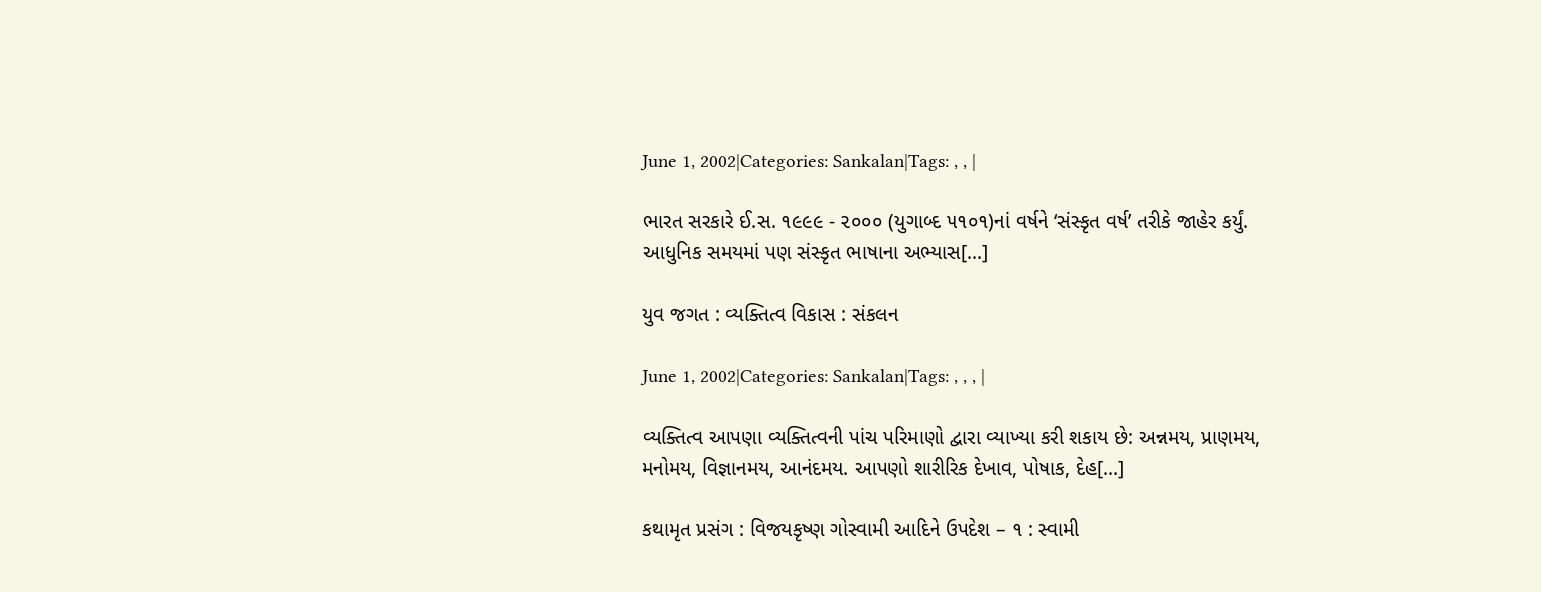June 1, 2002|Categories: Sankalan|Tags: , , |

ભારત સરકારે ઈ.સ. ૧૯૯૯ - ૨૦૦૦ (યુગાબ્દ ૫૧૦૧)નાં વર્ષને ‘સંસ્કૃત વર્ષ’ તરીકે જાહેર કર્યું. આધુનિક સમયમાં પણ સંસ્કૃત ભાષાના અભ્યાસ[...]

યુવ જગત : વ્યક્તિત્વ વિકાસ : સંકલન

June 1, 2002|Categories: Sankalan|Tags: , , , |

વ્યક્તિત્વ આપણા વ્યક્તિત્વની પાંચ પરિમાણો દ્વારા વ્યાખ્યા કરી શકાય છે: અન્નમય, પ્રાણમય, મનોમય, વિજ્ઞાનમય, આનંદમય. આપણો શારીરિક દેખાવ, પોષાક, દેહ[...]

કથામૃત પ્રસંગ : વિજયકૃષ્ણ ગોસ્વામી આદિને ઉપદેશ – ૧ : સ્વામી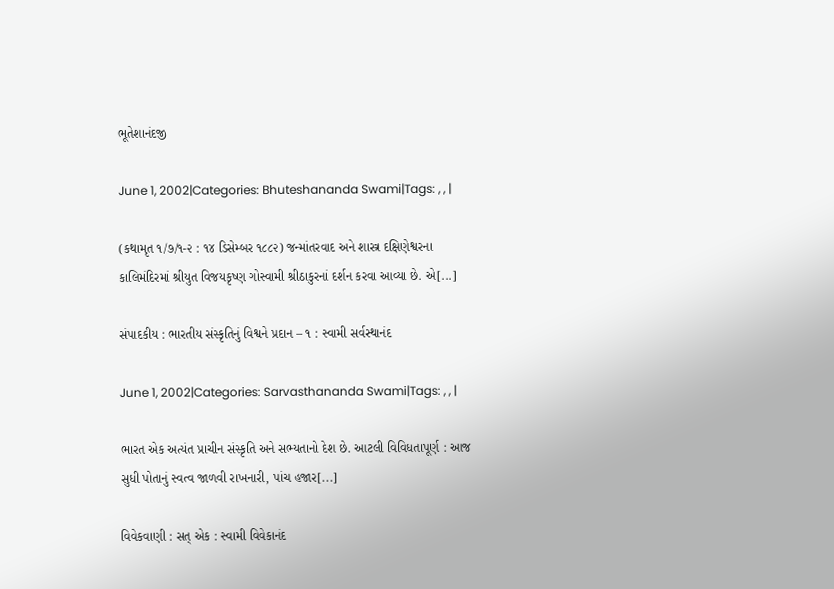ભૂતેશાનંદજી

June 1, 2002|Categories: Bhuteshananda Swami|Tags: , , |

(કથામૃત ૧/૭/૧-૨ : ૧૪ ડિસેમ્બર ૧૮૮૨) જન્માંતરવાદ અને શાસ્ત્ર દક્ષિણેશ્વરના કાલિમંદિરમાં શ્રીયુત વિજયકૃષ્ણ ગોસ્વામી શ્રીઠાકુરનાં દર્શન કરવા આવ્યા છે. એ[...]

સંપાદકીય : ભારતીય સંસ્કૃતિનું વિશ્વને પ્રદાન – ૧ : સ્વામી સર્વસ્થાનંદ

June 1, 2002|Categories: Sarvasthananda Swami|Tags: , , |

ભારત એક અત્યંત પ્રાચીન સંસ્કૃતિ અને સભ્યતાનો દેશ છે. આટલી વિવિધતાપૂર્ણ : આજ સુધી પોતાનું સ્વત્વ જાળવી રાખનારી, પાંચ હજાર[...]

વિવેકવાણી : સત્‌ એક : સ્વામી વિવેકાનંદ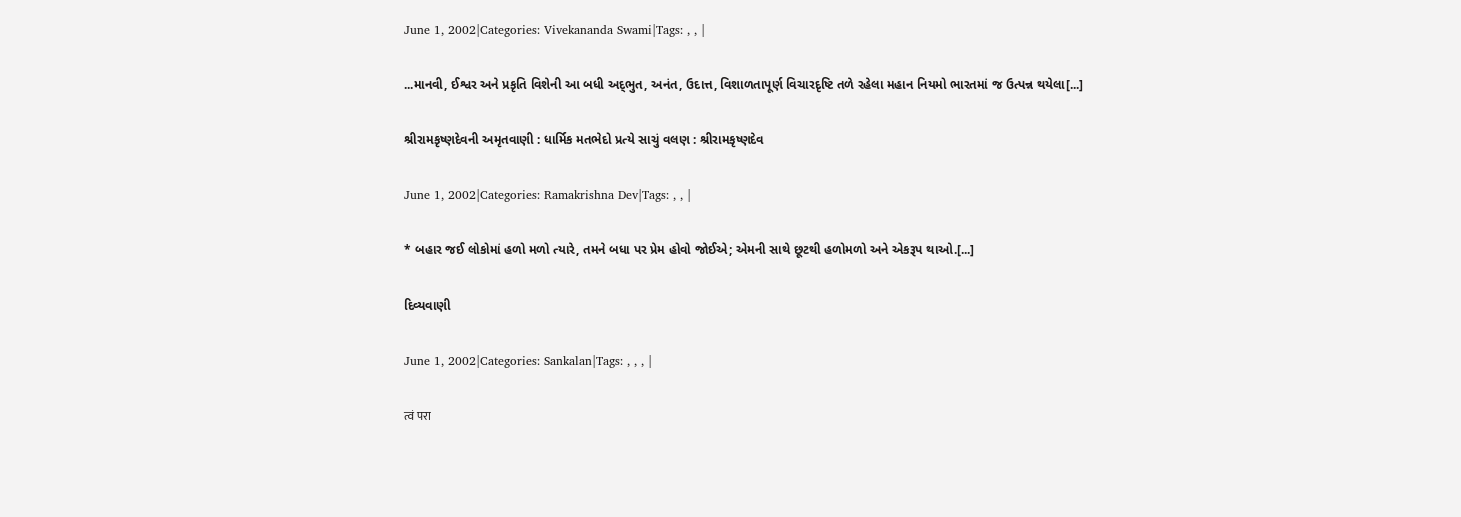June 1, 2002|Categories: Vivekananda Swami|Tags: , , |

...માનવી, ઈશ્વર અને પ્રકૃતિ વિશેની આ બધી અદ્‌ભુત, અનંત, ઉદાત્ત, વિશાળતાપૂર્ણ વિચારદૃષ્ટિ તળે રહેલા મહાન નિયમો ભારતમાં જ ઉત્પન્ન થયેલા[...]

શ્રીરામકૃષ્ણદેવની અમૃતવાણી : ધાર્મિક મતભેદો પ્રત્યે સાચું વલણ : શ્રીરામકૃષ્ણદેવ

June 1, 2002|Categories: Ramakrishna Dev|Tags: , , |

* બહાર જઈ લોકોમાં હળો મળો ત્યારે, તમને બધા પર પ્રેમ હોવો જોઈએ; એમની સાથે છૂટથી હળોમળો અને એકરૂપ થાઓ.[...]

દિવ્યવાણી

June 1, 2002|Categories: Sankalan|Tags: , , , |

त्वं परा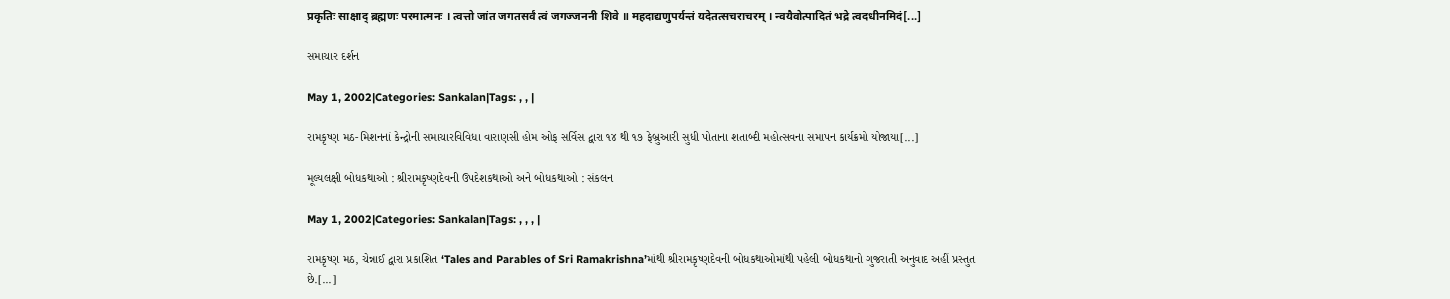प्रकृतिः साक्षाद् ब्रह्मणः परमात्मनः । त्वत्तो जांत जगतसर्वं त्वं जगज्जननी शिवे ॥ महदाद्यणुपर्यन्तं यदेतत्सचराचरम् । न्वयैवोत्पादितं भद्रे त्वदधीनमिदं[...]

સમાચાર દર્શન

May 1, 2002|Categories: Sankalan|Tags: , , |

રામકૃષ્ણ મઠ-મિશનનાં કેન્દ્રોની સમાચારવિવિધા વારાણસી હોમ ઓફ સર્વિસ દ્વારા ૧૪ થી ૧૭ ફેબ્રુઆરી સુધી પોતાના શતાબ્દી મહોત્સવના સમાપન કાર્યક્રમો યોજાયા[...]

મૂલ્યલક્ષી બોધકથાઓ : શ્રીરામકૃષ્ણદેવની ઉપદેશકથાઓ અને બોધકથાઓ : સંકલન

May 1, 2002|Categories: Sankalan|Tags: , , , |

રામકૃષ્ણ મઠ, ચેન્નાઈ દ્વારા પ્રકાશિત ‘Tales and Parables of Sri Ramakrishna’માંથી શ્રીરામકૃષ્ણદેવની બોધકથાઓમાંથી પહેલી બોધકથાનો ગુજરાતી અનુવાદ અહીં પ્રસ્તુત છે.[...]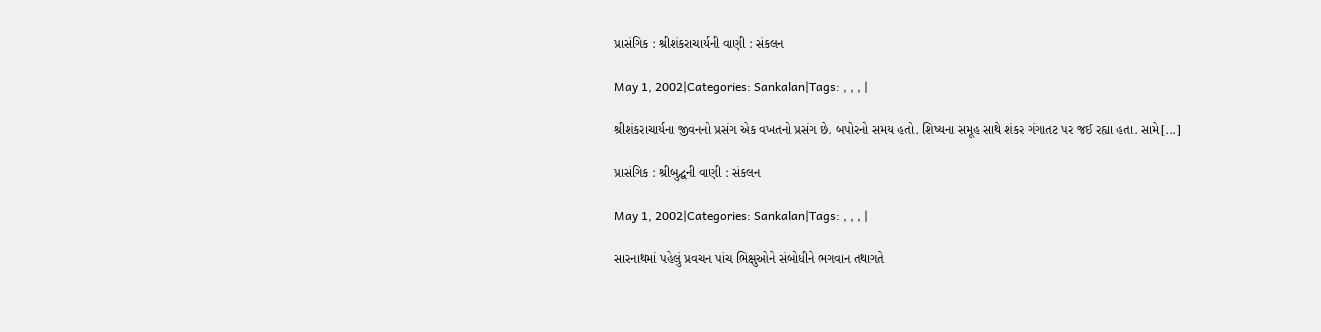પ્રાસંગિક : શ્રીશંકરાચાર્યની વાણી : સંકલન

May 1, 2002|Categories: Sankalan|Tags: , , , |

શ્રીશંકરાચાર્યના જીવનનો પ્રસંગ એક વખતનો પ્રસંગ છે. બપોરનો સમય હતો. શિષ્યના સમૂહ સાથે શંકર ગંગાતટ પર જઈ રહ્યા હતા. સામે[...]

પ્રાસંગિક : શ્રીબુદ્ઘની વાણી : સંકલન

May 1, 2002|Categories: Sankalan|Tags: , , , |

સારનાથમાં પહેલું પ્રવચન પાંચ ભિક્ષુઓને સંબોધીને ભગવાન તથાગતે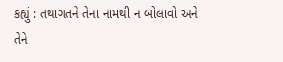કહ્યું : તથાગતને તેના નામથી ન બોલાવો અને તેને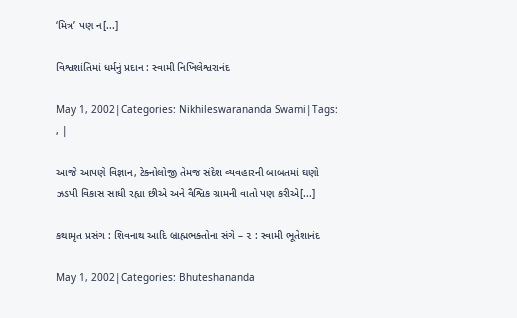‘મિત્ર’ પણ ન[...]

વિશ્વશાંતિમાં ધર્મનું પ્રદાન : સ્વામી નિખિલેશ્વરાનંદ

May 1, 2002|Categories: Nikhileswarananda Swami|Tags: , |

આજે આપણે વિજ્ઞાન, ટેક્નોલોજી તેમજ સંદેશ વ્યવહારની બાબતમાં ઘણો ઝડપી વિકાસ સાધી રહ્યા છીએ અને વૈશ્વિક ગ્રામની વાતો પણ કરીએ[...]

કથામૃત પ્રસંગ : શિવનાથ આદિ બ્રાહ્મભક્તોના સંગે – ૨ : સ્વામી ભૂતેશાનંદ

May 1, 2002|Categories: Bhuteshananda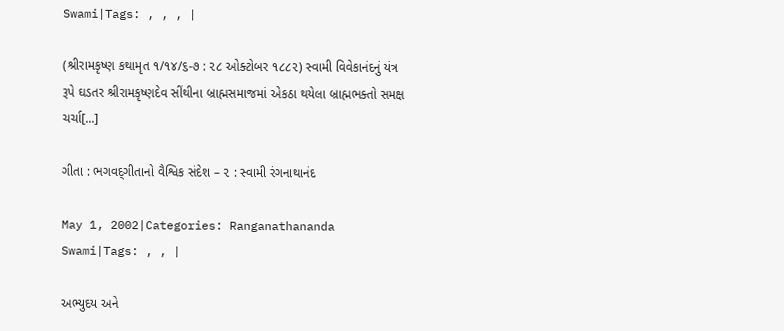Swami|Tags: , , , |

(શ્રીરામકૃષ્ણ કથામૃત ૧/૧૪/૬-૭ : ૨૮ ઓક્ટોબર ૧૮૮૨) સ્વામી વિવેકાનંદનું યંત્ર રૂપે ઘડતર શ્રીરામકૃષ્ણદેવ સીંથીના બ્રાહ્મસમાજમાં એકઠા થયેલા બ્રાહ્મભક્તો સમક્ષ ચર્ચા[...]

ગીતા : ભગવદ્‌ગીતાનો વૈશ્વિક સંદેશ – ૨ : સ્વામી રંગનાથાનંદ

May 1, 2002|Categories: Ranganathananda Swami|Tags: , , |

અભ્યુદય અને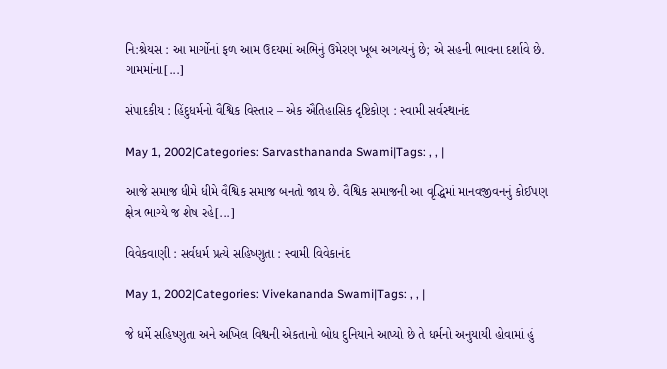નિ:શ્રેયસ : આ માર્ગોનાં ફળ આમ ઉદયમાં અભિનું ઉમેરણ ખૂબ અગત્યનું છે; એ સહની ભાવના દર્શાવે છે. ગામમાંના[...]

સંપાદકીય : હિંદુધર્મનો વૈશ્વિક વિસ્તાર – એક ઐતિહાસિક દૃષ્ટિકોણ : સ્વામી સર્વસ્થાનંદ

May 1, 2002|Categories: Sarvasthananda Swami|Tags: , , |

આજે સમાજ ધીમે ધીમે વૈશ્વિક સમાજ બનતો જાય છે. વૈશ્વિક સમાજની આ વૃદ્ધિમાં માનવજીવનનું કોઈપણ ક્ષેત્ર ભાગ્યે જ શેષ રહે[...]

વિવેકવાણી : સર્વધર્મ પ્રત્યે સહિષ્ણુતા : સ્વામી વિવેકાનંદ

May 1, 2002|Categories: Vivekananda Swami|Tags: , , |

જે ધર્મે સહિષ્ણુતા અને અખિલ વિશ્વની એકતાનો બોધ દુનિયાને આપ્યો છે તે ધર્મનો અનુયાયી હોવામાં હું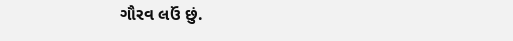ગૌરવ લઉં છું.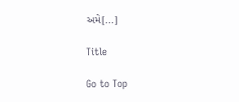અમે[...]

Title

Go to Top